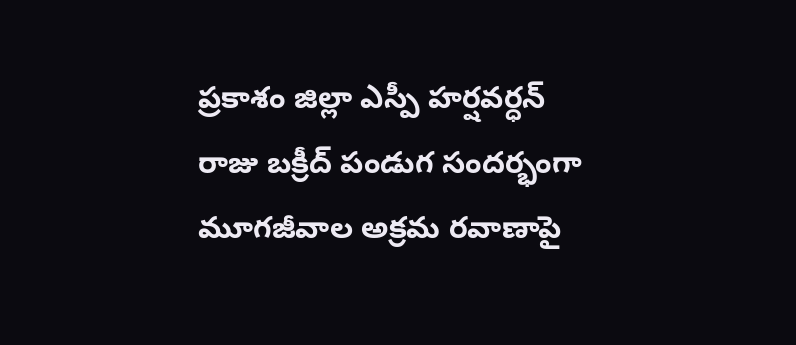ప్రకాశం జిల్లా ఎస్పీ హర్షవర్ధన్ రాజు బక్రీద్ పండుగ సందర్భంగా మూగజీవాల అక్రమ రవాణాపై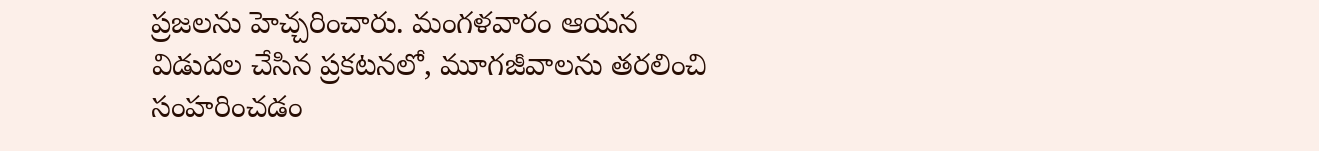ప్రజలను హెచ్చరించారు. మంగళవారం ఆయన విడుదల చేసిన ప్రకటనలో, మూగజీవాలను తరలించి సంహరించడం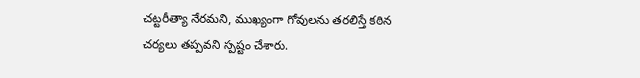చట్టరీత్యా నేరమని, ముఖ్యంగా గోవులను తరలిస్తే కఠిన చర్యలు తప్పవని స్పష్టం చేశారు.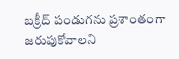బక్రీద్ పండుగను ప్రశాంతంగా జరుపుకోవాలని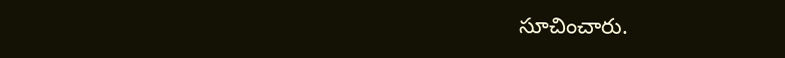సూచించారు.